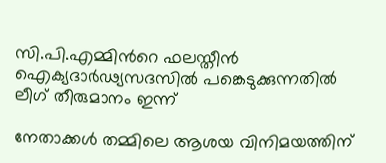സി.പി.എമ്മിന്‍റെ ഫലസ്തീൻ ഐക്യദാർഢ്യസദസിൽ പങ്കെടുക്കുന്നതിൽ ലീഗ് തീരുമാനം ഇന്ന്

നേതാക്കൾ തമ്മിലെ ആശയ വിനിമയത്തിന്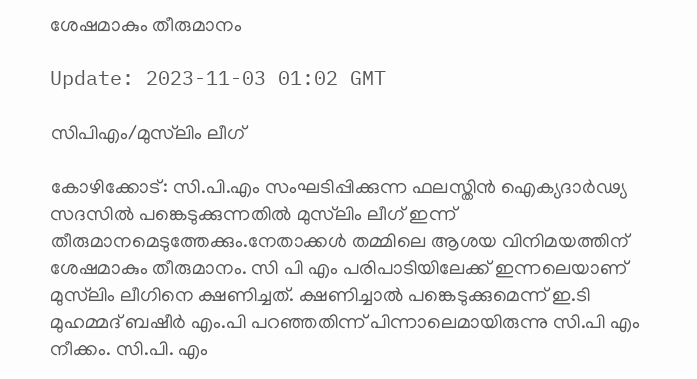ശേഷമാകും തീരുമാനം

Update: 2023-11-03 01:02 GMT

സിപിഎം/മുസ്‍ലിം ലീഗ്

കോഴിക്കോട്: സി.പി.എം സംഘടിപ്പിക്കുന്ന ഫലസ്തിൻ ഐക്യദാർഢ്യ സദസിൽ പങ്കെടുക്കുന്നതിൽ മുസ്‍ലിം ലീഗ് ഇന്ന് തീരുമാനമെടുത്തേക്കും.നേതാക്കൾ തമ്മിലെ ആശയ വിനിമയത്തിന് ശേഷമാകും തീരുമാനം. സി പി എം പരിപാടിയിലേക്ക് ഇന്നലെയാണ് മുസ്‌ലിം ലീഗിനെ ക്ഷണിച്ചത്. ക്ഷണിച്ചാൽ പങ്കെടുക്കുമെന്ന് ഇ.ടി മുഹമ്മദ് ബഷീർ എം.പി പറഞ്ഞതിന്ന് പിന്നാലെമായിരുന്നു സി.പി എം നീക്കം. സി.പി. എം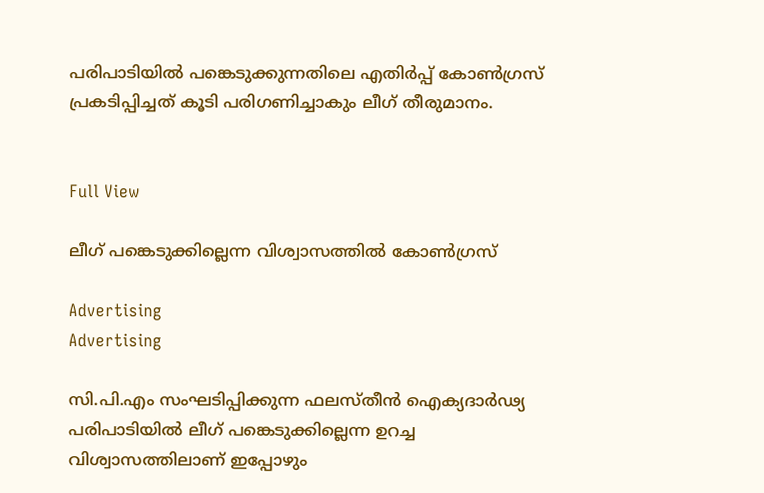പരിപാടിയിൽ പങ്കെടുക്കുന്നതിലെ എതിർപ്പ് കോൺഗ്രസ് പ്രകടിപ്പിച്ചത് കൂടി പരിഗണിച്ചാകും ലീഗ് തീരുമാനം.


Full View

ലീഗ് പങ്കെടുക്കില്ലെന്ന വിശ്വാസത്തില്‍ കോണ്‍ഗ്രസ്

Advertising
Advertising

സി.പി.എം സംഘടിപ്പിക്കുന്ന ഫലസ്തീൻ ഐക്യദാർഢ്യ പരിപാടിയിൽ ലീഗ് പങ്കെടുക്കില്ലെന്ന ഉറച്ച വിശ്വാസത്തിലാണ് ഇപ്പോഴും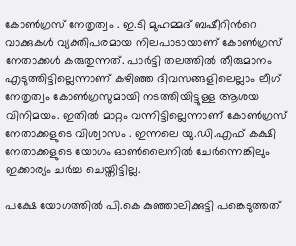കോൺഗ്രസ് നേതൃത്വം . ഇ.ടി മുഹമ്മദ് ബഷീറിന്‍റെ വാക്കുകൾ വ്യക്തിപരമായ നിലപാടായാണ് കോൺഗ്രസ് നേതാക്കൾ കരുതുന്നത്. പാർട്ടി തലത്തിൽ തീരുമാനം എടുത്തിട്ടില്ലെന്നാണ് കഴിഞ്ഞ ദിവസങ്ങളിലെല്ലാം ലീഗ് നേതൃത്വം കോൺഗ്രസുമായി നടത്തിയിട്ടുള്ള ആശയ വിനിമയം. ഇതിൽ മാറ്റം വന്നിട്ടില്ലെന്നാണ് കോൺഗ്രസ് നേതാക്കളുടെ വിശ്വാസം . ഇന്നലെ യു.ഡി.എഫ് കക്ഷി നേതാക്കളുടെ യോഗം ഓൺലൈനിൽ ചേർന്നെങ്കിലും ഇക്കാര്യം ചർച്ച ചെയ്തിട്ടില്ല.

പക്ഷേ യോഗത്തിൽ പി.കെ കുഞ്ഞാലിക്കുട്ടി പങ്കെടുത്തത്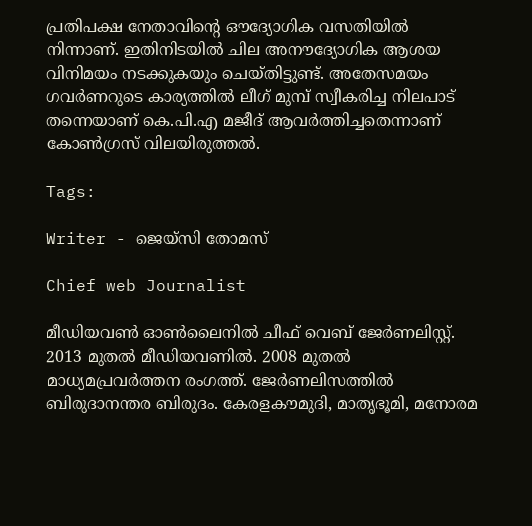പ്രതിപക്ഷ നേതാവിന്‍റെ ഔദ്യോഗിക വസതിയിൽ നിന്നാണ്. ഇതിനിടയിൽ ചില അനൗദ്യോഗിക ആശയ വിനിമയം നടക്കുകയും ചെയ്തിട്ടുണ്ട്. അതേസമയം ഗവർണറുടെ കാര്യത്തിൽ ലീഗ് മുമ്പ് സ്വീകരിച്ച നിലപാട് തന്നെയാണ് കെ.പി.എ മജീദ് ആവർത്തിച്ചതെന്നാണ് കോൺഗ്രസ് വിലയിരുത്തൽ.

Tags:

Writer - ജെയ്സി തോമസ്

Chief web Journalist

മീഡിയവൺ ഓൺലൈനിൽ ചീഫ് വെബ് ജേർണലിസ്റ്റ്. 2013 മുതൽ മീഡിയവണിൽ. 2008 മുതൽ മാധ്യമപ്രവർത്തന രംഗത്ത്. ജേർണലിസത്തിൽ ബിരുദാനന്തര ബിരുദം. കേരളകൗമുദി, മാതൃഭൂമി, മനോരമ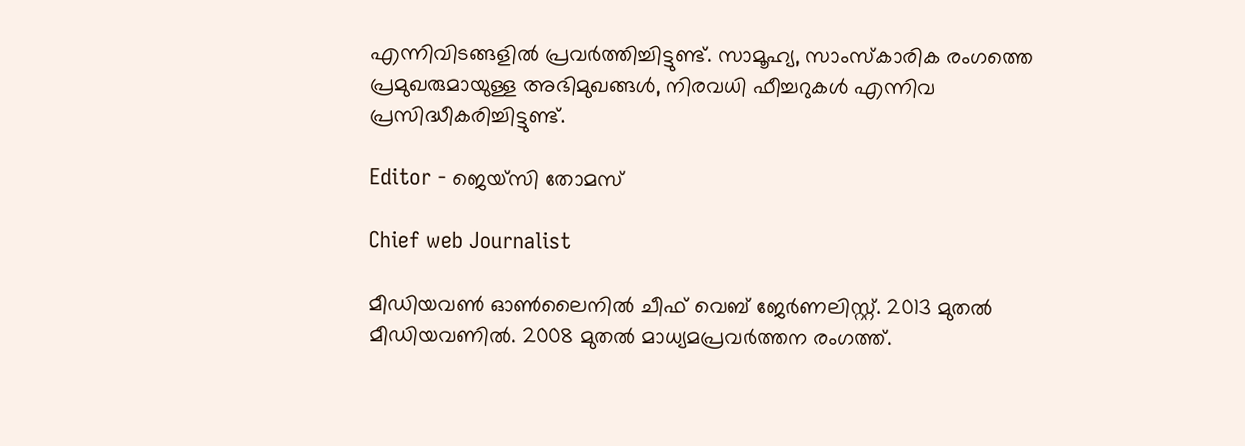എന്നിവിടങ്ങളിൽ പ്രവർത്തിച്ചിട്ടുണ്ട്. സാമൂഹ്യ, സാംസ്‌കാരിക രംഗത്തെ പ്രമുഖരുമായുള്ള അഭിമുഖങ്ങൾ, നിരവധി ഫീച്ചറുകൾ എന്നിവ പ്രസിദ്ധീകരിച്ചിട്ടുണ്ട്.

Editor - ജെയ്സി തോമസ്

Chief web Journalist

മീഡിയവൺ ഓൺലൈനിൽ ചീഫ് വെബ് ജേർണലിസ്റ്റ്. 2013 മുതൽ മീഡിയവണിൽ. 2008 മുതൽ മാധ്യമപ്രവർത്തന രംഗത്ത്.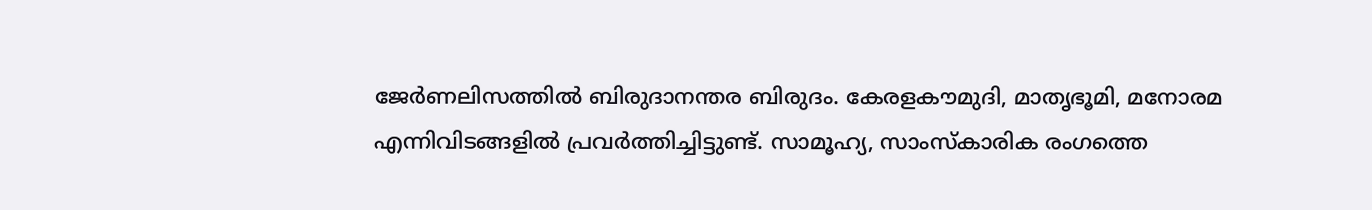ജേർണലിസത്തിൽ ബിരുദാനന്തര ബിരുദം. കേരളകൗമുദി, മാതൃഭൂമി, മനോരമ എന്നിവിടങ്ങളിൽ പ്രവർത്തിച്ചിട്ടുണ്ട്. സാമൂഹ്യ, സാംസ്‌കാരിക രംഗത്തെ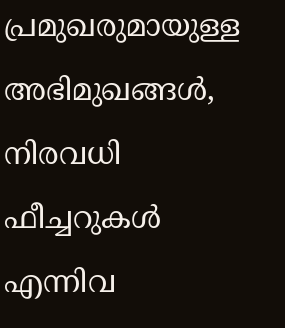പ്രമുഖരുമായുള്ള അഭിമുഖങ്ങൾ, നിരവധി ഫീച്ചറുകൾ എന്നിവ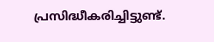പ്രസിദ്ധീകരിച്ചിട്ടുണ്ട്.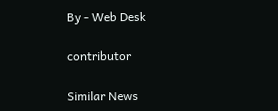By - Web Desk

contributor

Similar News